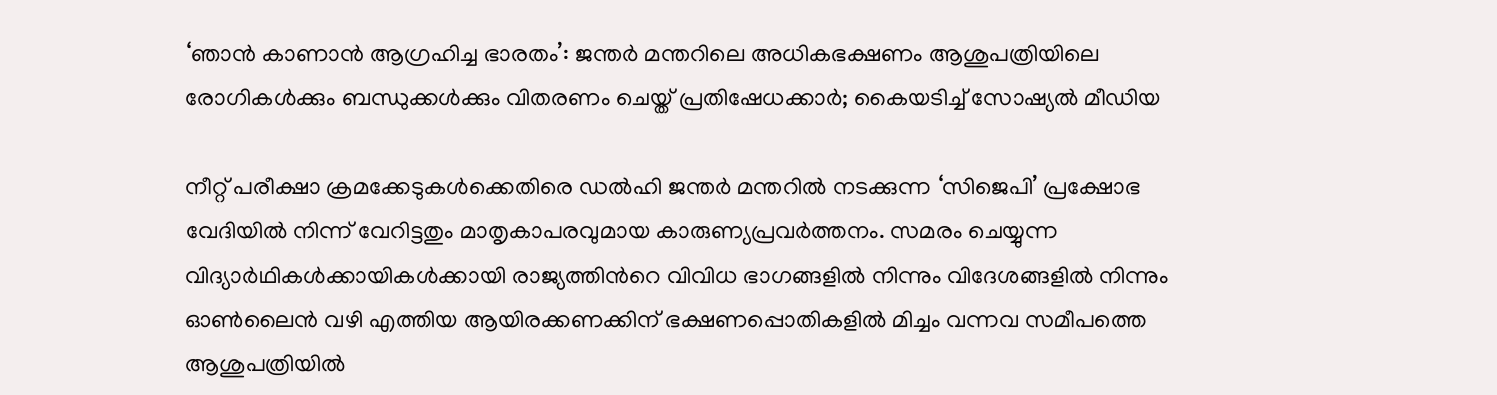‘ഞാൻ കാണാൻ ആഗ്രഹിച്ച ഭാരതം’: ജന്തർ മന്തറിലെ അധികഭക്ഷണം ആശുപത്രിയിലെ രോഗികൾക്കും ബന്ധുക്കൾക്കും വിതരണം ചെയ്ത് പ്രതിഷേധക്കാർ; കൈയടിച്ച് സോഷ്യൽ മീഡിയ

നീറ്റ് പരീക്ഷാ ക്രമക്കേടുകൾക്കെതിരെ ഡൽഹി ജന്തർ മന്തറിൽ നടക്കുന്ന ‘സിജെപി’ പ്രക്ഷോഭ വേദിയിൽ നിന്ന് വേറിട്ടതും മാതൃകാപരവുമായ കാരുണ്യപ്രവർത്തനം. സമരം ചെയ്യുന്ന വിദ്യാർഥികൾക്കായികൾക്കായി രാജ്യത്തിന്‍റെ വിവിധ ഭാഗങ്ങളിൽ നിന്നും വിദേശങ്ങളിൽ നിന്നും ഓൺലൈൻ വഴി എത്തിയ ആയിരക്കണക്കിന് ഭക്ഷണപ്പൊതികളിൽ മിച്ചം വന്നവ സമീപത്തെ ആശുപത്രിയിൽ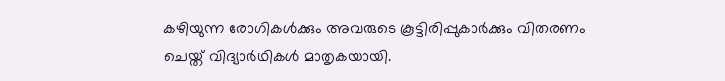കഴിയുന്ന രോഗികൾക്കും അവരുടെ കൂട്ടിരിപ്പുകാർക്കും വിതരണം ചെയ്ത് വിദ്യാർഥികൾ‌ മാതൃകയായി.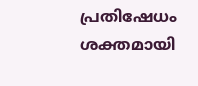പ്രതിഷേധം ശക്തമായി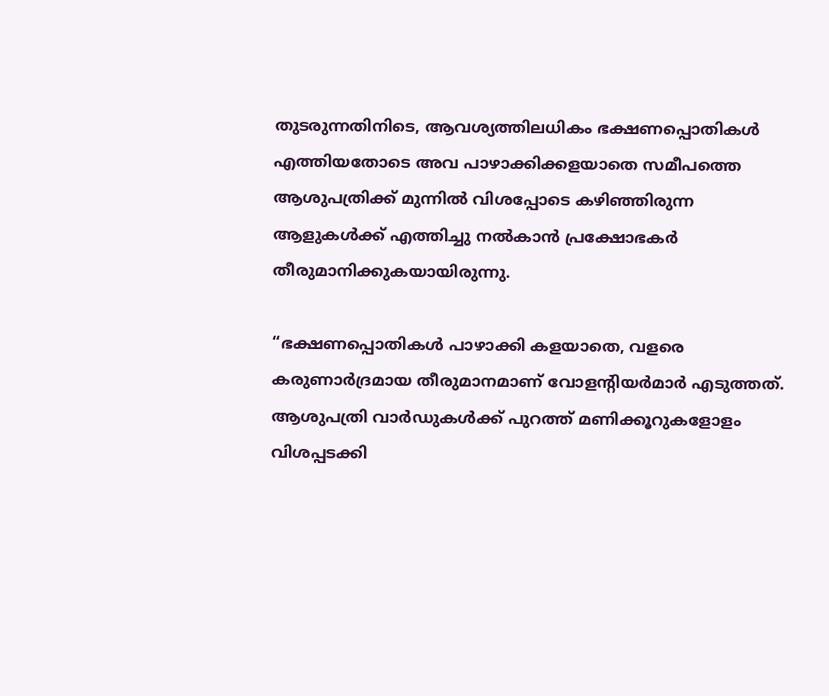തുടരുന്നതിനിടെ, ആവശ്യത്തിലധികം ഭക്ഷണപ്പൊതികൾ എത്തിയതോടെ അവ പാഴാക്കിക്കളയാതെ സമീപത്തെ ആശുപത്രിക്ക് മുന്നിൽ വിശപ്പോടെ കഴിഞ്ഞിരുന്ന ആളുകൾക്ക് എത്തിച്ചു നൽകാൻ പ്രക്ഷോഭകർ തീരുമാനിക്കുകയായിരുന്നു.

“ഭക്ഷണപ്പൊതികൾ പാഴാക്കി കളയാതെ, വളരെ കരുണാർദ്രമായ തീരുമാനമാണ് വോളന്‍റിയർമാർ എടുത്തത്. ആശുപത്രി വാർഡുകൾക്ക് പുറത്ത് മണിക്കൂറുകളോളം വിശപ്പടക്കി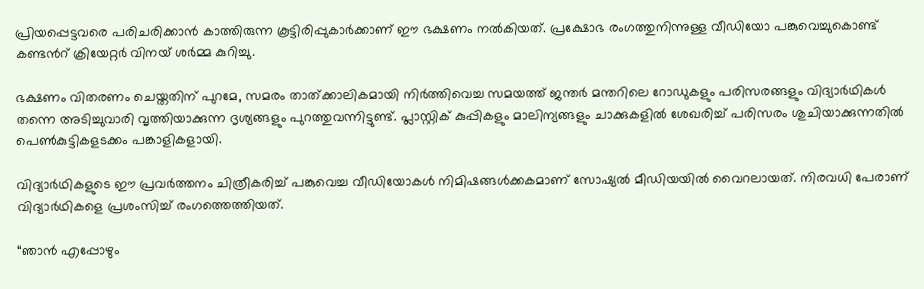പ്രിയപ്പെട്ടവരെ പരിചരിക്കാൻ കാത്തിരുന്ന കൂട്ടിരിപ്പുകാർക്കാണ് ഈ ഭക്ഷണം നൽകിയത്. പ്രക്ഷോഭ രംഗത്തുനിന്നുള്ള വീഡിയോ പങ്കുവെച്ചുകൊണ്ട് കണ്ടന്‍റ് ക്രിയേറ്റർ വിനയ് ശർമ്മ കുറിച്ചു.

ഭക്ഷണം വിതരണം ചെയ്തതിന് പുറമേ, സമരം താത്ക്കാലികമായി നിർത്തിവെച്ച സമയത്ത് ജന്തർ മന്തറിലെ റോഡുകളും പരിസരങ്ങളും വിദ്യാർഥികൾ തന്നെ അടിച്ചുവാരി വൃത്തിയാക്കുന്ന ദൃശ്യങ്ങളും പുറത്തുവന്നിട്ടുണ്ട്. പ്ലാസ്റ്റിക് കുപ്പികളും മാലിന്യങ്ങളും ചാക്കുകളിൽ ശേഖരിച്ച് പരിസരം ശുചിയാക്കുന്നതിൽ പെൺകുട്ടികളടക്കം പങ്കാളികളായി.

വിദ്യാർ‌ഥികളുടെ ഈ പ്രവർത്തനം ചിത്രീകരിച്ച് പങ്കുവെച്ച വീഡിയോകൾ നിമിഷങ്ങൾക്കകമാണ് സോഷ്യൽ മീഡിയയിൽ വൈറലായത്. നിരവധി പേരാണ് വിദ്യാർഥികളെ പ്രശംസിച്ച് രംഗത്തെത്തിയത്.

“ഞാൻ എപ്പോഴും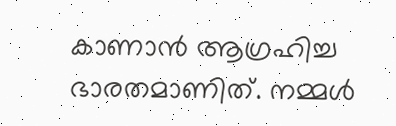കാണാൻ ആഗ്രഹിച്ച ഭാരതമാണിത്. നമ്മൾ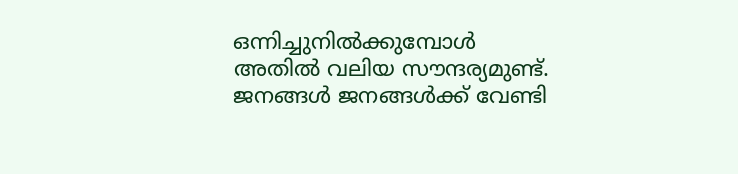ഒന്നിച്ചുനിൽക്കുമ്പോൾ അതിൽ വലിയ സൗന്ദര്യമുണ്ട്. ജനങ്ങൾ ജനങ്ങൾക്ക് വേണ്ടി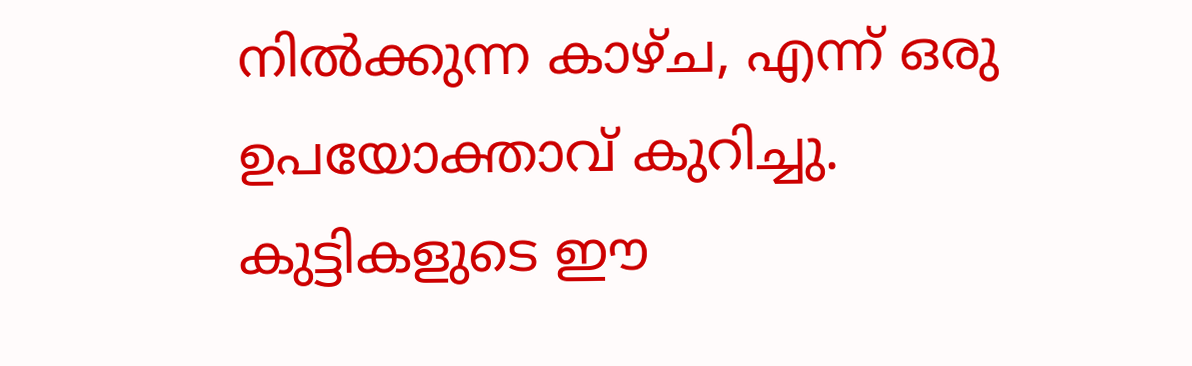നിൽക്കുന്ന കാഴ്ച, എന്ന് ഒരു ഉപയോക്താവ് കുറിച്ചു. കുട്ടികളുടെ ഈ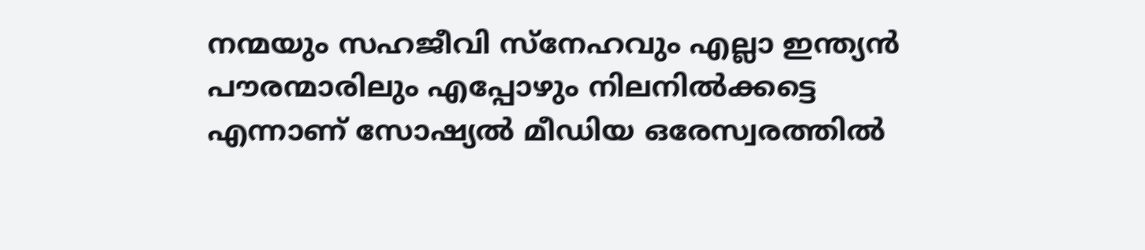നന്മയും സഹജീവി സ്നേഹവും എല്ലാ ഇന്ത്യൻ പൗരന്മാരിലും എപ്പോഴും നിലനിൽക്കട്ടെ എന്നാണ് സോഷ്യൽ മീഡിയ ഒരേസ്വരത്തിൽ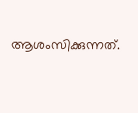ആശംസിക്കുന്നത്.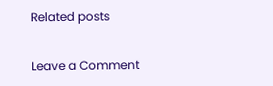Related posts

Leave a Comment